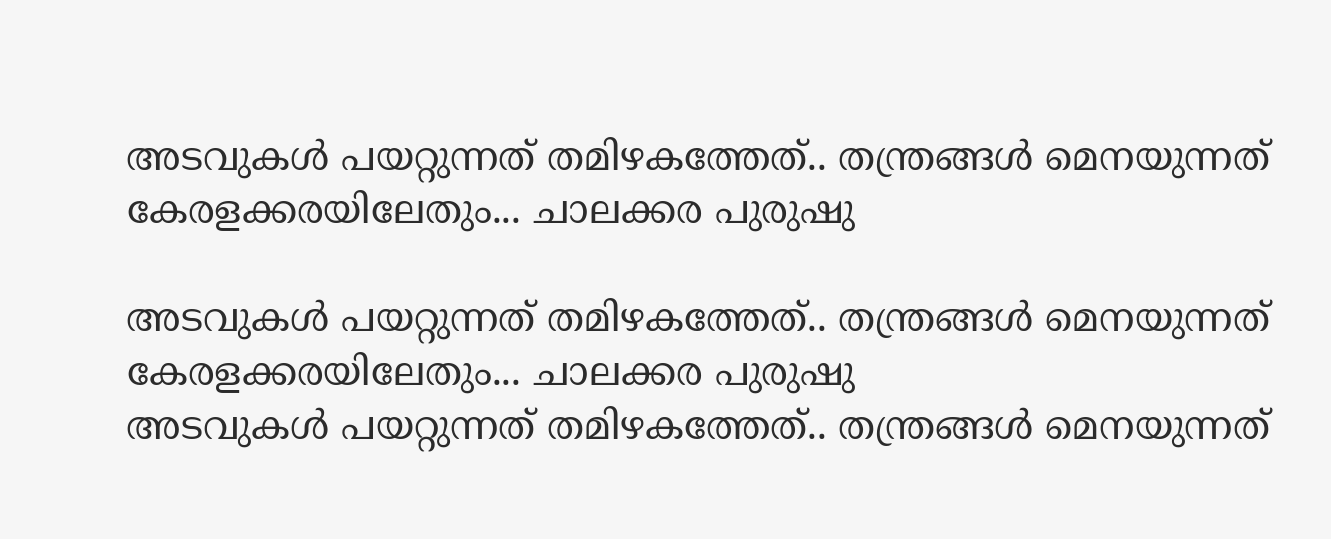അടവുകൾ പയറ്റുന്നത് തമിഴകത്തേത്.. തന്ത്രങ്ങൾ മെനയുന്നത് കേരളക്കരയിലേതും... ചാലക്കര പുരുഷു

അടവുകൾ പയറ്റുന്നത് തമിഴകത്തേത്.. തന്ത്രങ്ങൾ മെനയുന്നത് കേരളക്കരയിലേതും... ചാലക്കര പുരുഷു
അടവുകൾ പയറ്റുന്നത് തമിഴകത്തേത്.. തന്ത്രങ്ങൾ മെനയുന്നത്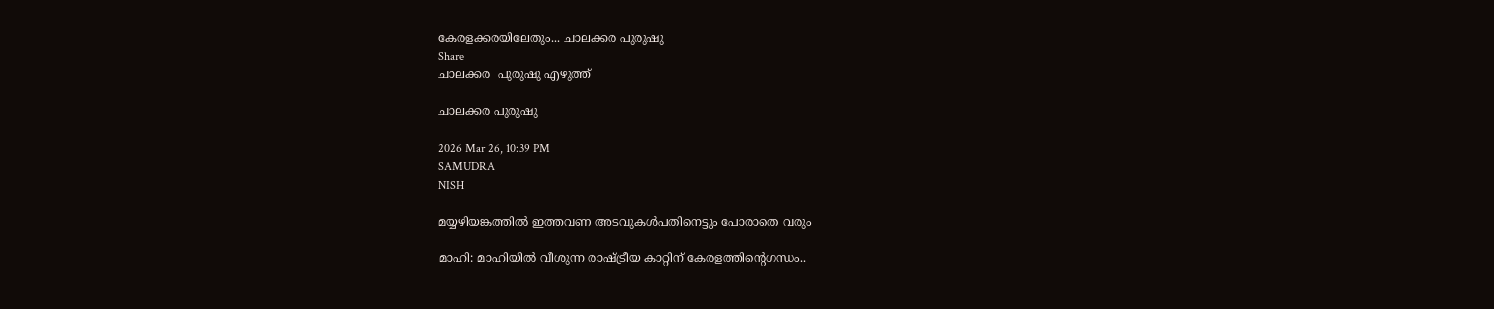കേരളക്കരയിലേതും... ചാലക്കര പുരുഷു
Share
ചാലക്കര  പുരുഷു എഴുത്ത്

ചാലക്കര പുരുഷു

2026 Mar 26, 10:39 PM
SAMUDRA
NISH

മയ്യഴിയങ്കത്തിൽ ഇത്തവണ അടവുകൾപതിനെട്ടും പോരാതെ വരും

മാഹി: മാഹിയിൽ വീശുന്ന രാഷ്ട്രീയ കാറ്റിന് കേരളത്തിന്റെഗന്ധം..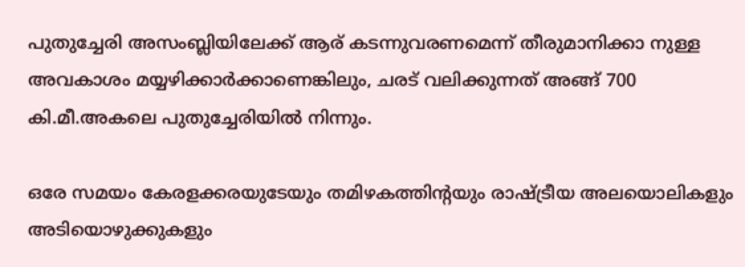പുതുച്ചേരി അസംബ്ലിയിലേക്ക് ആര് കടന്നുവരണമെന്ന് തീരുമാനിക്കാ നുള്ള അവകാശം മയ്യഴിക്കാർക്കാണെങ്കിലും, ചരട് വലിക്കുന്നത് അങ്ങ് 700 കി.മീ.അകലെ പുതുച്ചേരിയിൽ നിന്നും.

ഒരേ സമയം കേരളക്കരയുടേയും തമിഴകത്തിന്റയും രാഷ്ട്രീയ അലയൊലികളും അടിയൊഴുക്കുകളും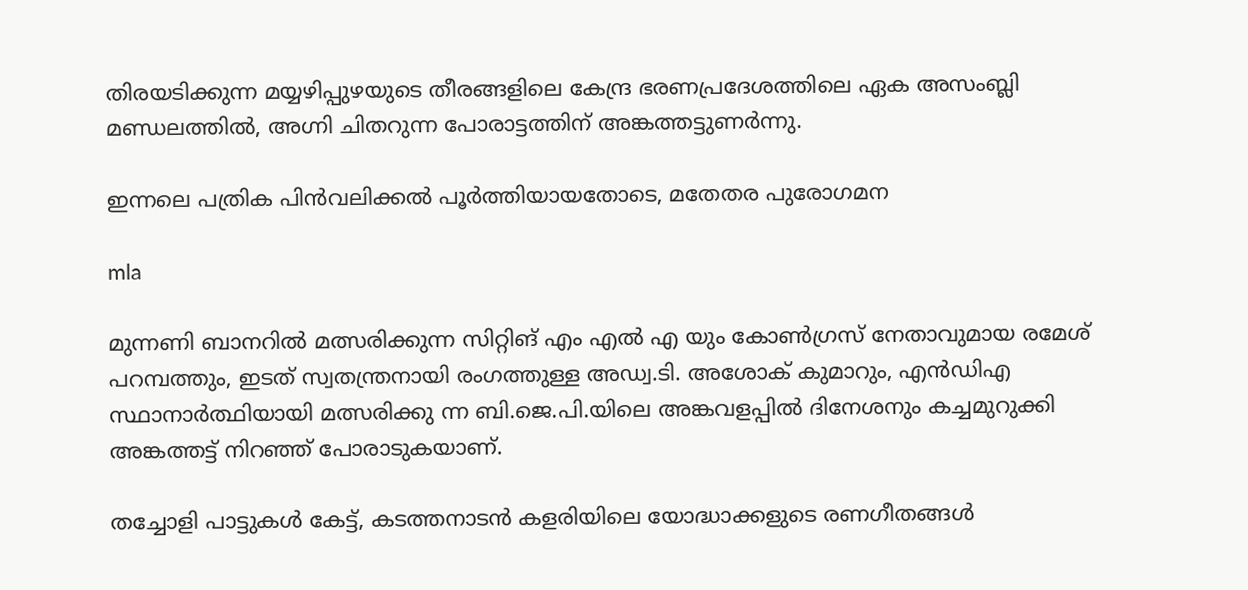തിരയടിക്കുന്ന മയ്യഴിപ്പുഴയുടെ തീരങ്ങളിലെ കേന്ദ്ര ഭരണപ്രദേശത്തിലെ ഏക അസംബ്ലി മണ്ഡലത്തിൽ, അഗ്നി ചിതറുന്ന പോരാട്ടത്തിന് അങ്കത്തട്ടുണർന്നു.

ഇന്നലെ പത്രിക പിൻവലിക്കൽ പൂർത്തിയായതോടെ, മതേതര പുരോഗമന

mla

മുന്നണി ബാനറിൽ മത്സരിക്കുന്ന സിറ്റിങ് എം എൽ എ യും കോൺഗ്രസ് നേതാവുമായ രമേശ് പറമ്പത്തും, ഇടത് സ്വതന്ത്രനായി രംഗത്തുള്ള അഡ്വ.ടി. അശോക് കുമാറും, എൻഡിഎ സ്ഥാനാർത്ഥിയായി മത്സരിക്കു ന്ന ബി.ജെ.പി.യിലെ അങ്കവളപ്പിൽ ദിനേശനും കച്ചമുറുക്കി അങ്കത്തട്ട് നിറഞ്ഞ് പോരാടുകയാണ്.

തച്ചോളി പാട്ടുകൾ കേട്ട്, കടത്തനാടൻ കളരിയിലെ യോദ്ധാക്കളുടെ രണഗീതങ്ങൾ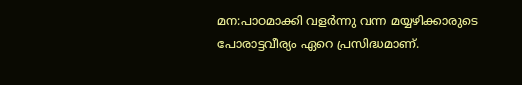മന:പാഠമാക്കി വളർന്നു വന്ന മയ്യഴിക്കാരുടെ പോരാട്ടവീര്യം ഏറെ പ്രസിദ്ധമാണ്.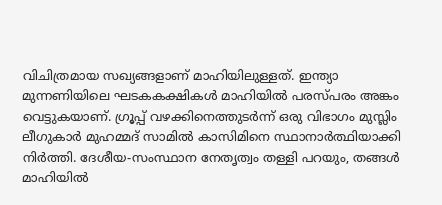വിചിത്രമായ സഖ്യങ്ങളാണ് മാഹിയിലുള്ളത്. ഇന്ത്യാ മുന്നണിയിലെ ഘടകകക്ഷികൾ മാഹിയിൽ പരസ്പരം അങ്കം വെട്ടുകയാണ്. ഗ്രൂപ്പ് വഴക്കിനെത്തുടർന്ന് ഒരു വിഭാഗം മുസ്ലിം ലീഗുകാർ മുഹമ്മദ് സാമിൽ കാസിമിനെ സ്ഥാനാർത്ഥിയാക്കി നിർത്തി. ദേശീയ-സംസ്ഥാന നേതൃത്വം തള്ളി പറയും, തങ്ങൾ മാഹിയിൽ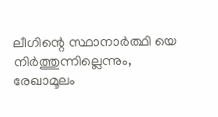ലീഗിന്റെ സ്ഥാനാർത്ഥി യെ നിർത്തുന്നില്ലെന്നും, രേഖാമൂലം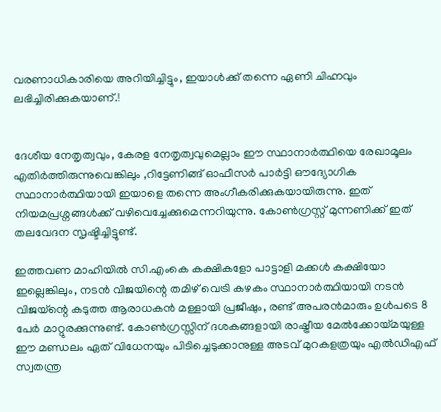വരണാധികാരിയെ അറിയിച്ചിട്ടും, ഇയാൾക്ക് തന്നെ ഏണി ചിഹ്നവും ലഭിച്ചിരിക്കുകയാണ്.!


ദേശീയ നേതൃത്വവും, കേരള നേതൃത്വവുമെല്ലാം ഈ സ്ഥാനാർത്ഥിയെ രേഖാമൂലം എതിർത്തിരുന്നുവെങ്കിലും ,റിട്ടേണിങ്ങ് ഓഫീസർ പാർട്ടി ഔദ്യോഗിക സ്ഥാനാർത്ഥിയായി ഇയാളെ തന്നെ അംഗീകരിക്കുകയായിരുന്നു. ഇത് നിയമപ്രശ്നങ്ങൾക്ക് വഴിവെച്ചേക്കുമെന്നറിയുന്നു. കോൺഗ്രസ്റ്റ് മുന്നണിക്ക് ഇത് തലവേദന സൃഷ്ടിച്ചിട്ടുണ്ട്.

ഇത്തവണ മാഹിയിൽ സി.എംകെ കക്ഷികളോ പാട്ടാളി മക്കൾ കക്ഷിയോ ഇല്ലെങ്കിലും, നടൻ വിജയിന്റെ തമിഴ് വെട്രി കഴകം സ്ഥാനാർത്ഥിയായി നടൻ വിജയ്ന്റെ കടുത്ത ആരാധകൻ മള്ളായി പ്രജീഷും, രണ്ട് അപരൻമാരും ഉൾപടെ 8 പേർ മാറ്റുരക്കുന്നുണ്ട്. കോൺഗ്രസ്സിന് ദശകങ്ങളായി രാഷ്ട്രീയ മേൽക്കോയ്മയുള്ള ഈ മണ്ഡലം ഏത് വിധേനയും പിടിച്ചെടുക്കാനുള്ള അടവ് മുറകളത്രയും എൽഡിഎഫ് സ്വതന്ത്ര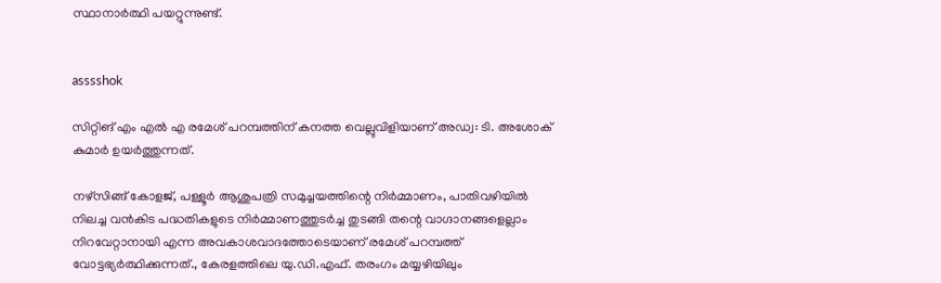സ്ഥാനാർത്ഥി പയറ്റുന്നുണ്ട്.


asssshok

സിറ്റിങ് എം എൽ എ രമേശ് പറമ്പത്തിന് കനത്ത വെല്ലുവിളിയാണ് അഡ്വ: ടി. അശോക് കുമാർ ഉയർത്തുന്നത്.

നഴ്സിങ്ങ് കോളജ്, പള്ളൂർ ആശുപത്രി സമുച്ചയത്തിന്റെ നിർമ്മാണം, പാതിവഴിയിൽ നിലച്ച വൻകിട പദ്ധതികളുടെ നിർമ്മാണത്തുടർച്ച തുടങ്ങി തന്റെ വാഗ്ദാനങ്ങളെല്ലാം നിറവേറ്റാനായി എന്ന അവകാശവാദത്തോടെയാണ് രമേശ് പറമ്പത്ത് വോട്ടഭ്യർത്ഥിക്കുന്നത്., കേരളത്തിലെ യു.ഡി.എഫ്. തരംഗം മയ്യഴിയിലും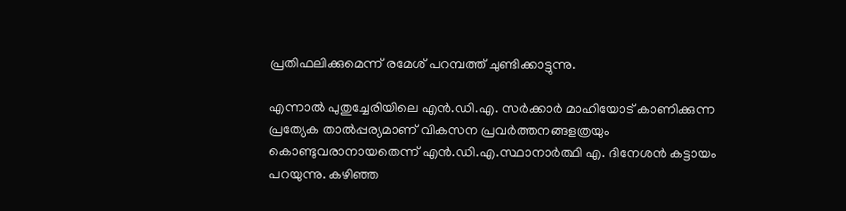പ്രതിഫലിക്കുമെന്ന് രമേശ് പറമ്പത്ത് ചുണ്ടിക്കാട്ടുന്നു.

എന്നാൽ പുതുച്ചേരിയിലെ എൻ.ഡി.എ. സർക്കാർ മാഹിയോട് കാണിക്കുന്ന പ്രത്യേക താൽപ്പര്യമാണ് വികസന പ്രവർത്തനങ്ങളത്രയും കൊണ്ടുവരാനായതെന്ന് എൻ.ഡി.എ.സ്ഥാനാർത്ഥി എ. ദിനേശൻ കട്ടായം പറയുന്നു. കഴിഞ്ഞ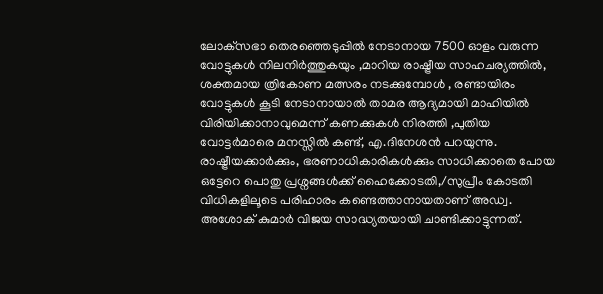ലോക്‌സഭാ തെരഞ്ഞെടുപ്പിൽ നേടാനായ 7500 ഓളം വരുന്ന വോട്ടുകൾ നിലനിർത്തുകയും ,മാറിയ രാഷ്ട്രീയ സാഹചര്യത്തിൽ, ശക്തമായ ത്രികോണ മത്സരം നടക്കുമ്പോൾ , രണ്ടായിരം വോട്ടുകൾ കൂടി നേടാനായാൽ താമര ആദ്യമായി മാഹിയിൽ വിരിയിക്കാനാവുമെന്ന് കണക്കുകൾ നിരത്തി ,പുതിയ വോട്ടർമാരെ മനസ്സിൽ കണ്ട്, എ.ദിനേശൻ പറയുന്നു. രാഷ്ട്രീയക്കാർക്കും, ഭരണാധികാരികൾക്കും സാധിക്കാതെ പോയ ഒട്ടേറെ പൊതു പ്രശ്നങ്ങൾക്ക് ഹൈക്കോടതി,/സുപ്രീം കോടതി വിധികളിലൂടെ പരിഹാരം കണ്ടെത്താനായതാണ് അഡ്വ. അശോക് കുമാർ വിജയ സാദ്ധ്യതയായി ചാണ്ടിക്കാട്ടുന്നത്.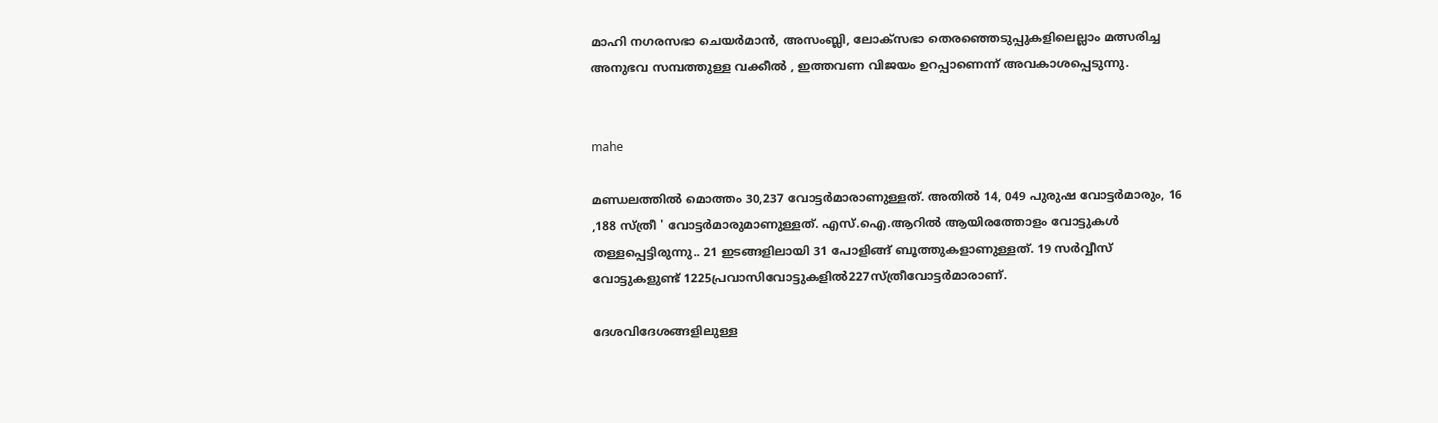മാഹി നഗരസഭാ ചെയർമാൻ, അസംബ്ലി, ലോക്സഭാ തെരഞ്ഞെടുപ്പുകളിലെല്ലാം മത്സരിച്ച അനുഭവ സമ്പത്തുള്ള വക്കീൽ , ഇത്തവണ വിജയം ഉറപ്പാണെന്ന് അവകാശപ്പെടുന്നു.


mahe

മണ്ഡലത്തിൽ മൊത്തം 30,237 വോട്ടർമാരാണുള്ളത്. അതിൽ 14, 049 പുരുഷ വോട്ടർമാരും, 16 ,188 സ്ത്രീ ' വോട്ടർമാരുമാണുള്ളത്. എസ്.ഐ.ആറിൽ ആയിരത്തോളം വോട്ടുകൾ തള്ളപ്പെട്ടിരുന്നു.. 21 ഇടങ്ങളിലായി 31 പോളിങ്ങ് ബൂത്തുകളാണുള്ളത്. 19 സർവ്വീസ് വോട്ടുകളുണ്ട് 1225പ്രവാസിവോട്ടുകളിൽ227സ്ത്രീവോട്ടർമാരാണ്.

ദേശവിദേശങ്ങളിലുള്ള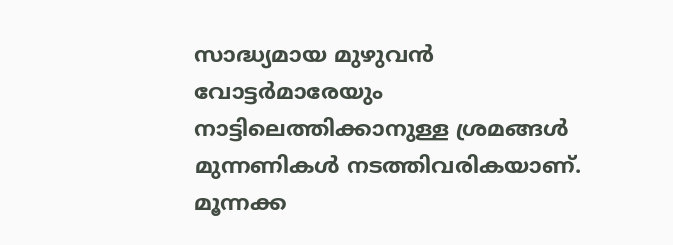സാദ്ധ്യമായ മുഴുവൻ വോട്ടർമാരേയും നാട്ടിലെത്തിക്കാനുള്ള ശ്രമങ്ങൾ മുന്നണികൾ നടത്തിവരികയാണ്. മൂന്നക്ക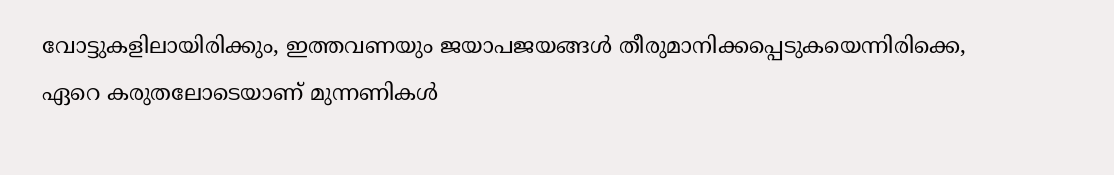വോട്ടുകളിലായിരിക്കും, ഇത്തവണയും ജയാപജയങ്ങൾ തീരുമാനിക്കപ്പെടുകയെന്നിരിക്കെ, ഏറെ കരുതലോടെയാണ് മുന്നണികൾ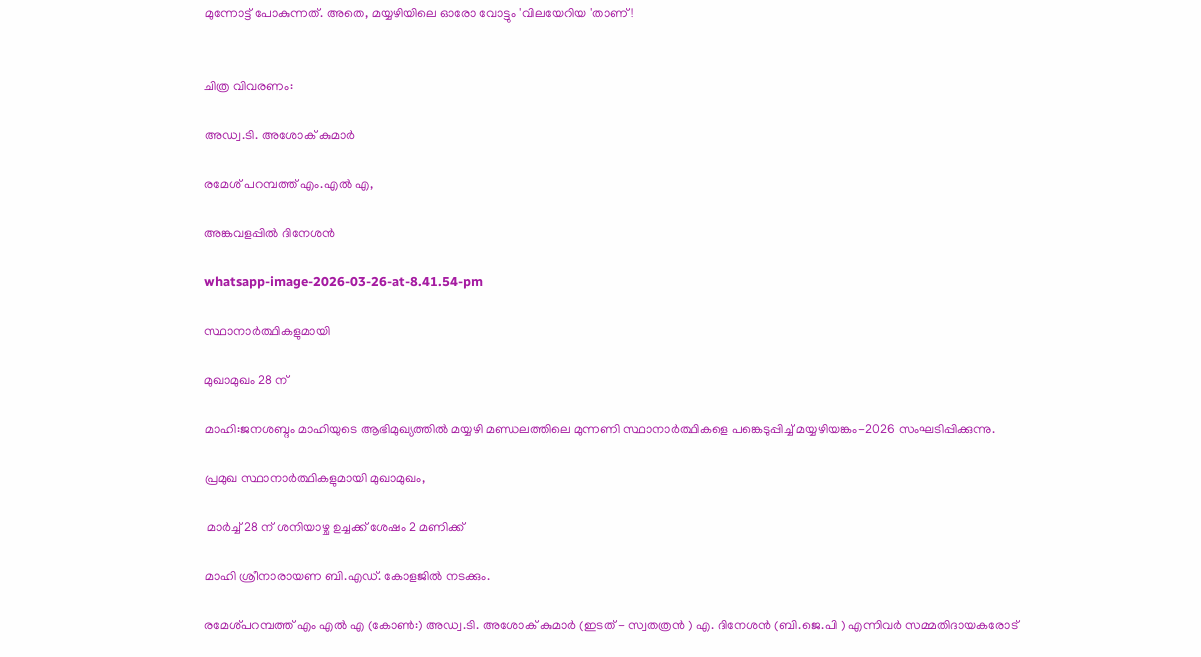മുന്നോട്ട് പോകുന്നത്. അതെ, മയ്യഴിയിലെ ഓരോ വോട്ടും 'വിലയേറിയ 'താണ്!


ചിത്ര വിവരണം:

അഡ്വ.ടി. അശോക് കുമാർ

രമേശ് പറമ്പത്ത് എം.എൽ എ,

അങ്കവളപ്പിൽ ദിനേശൻ

whatsapp-image-2026-03-26-at-8.41.54-pm

സ്ഥാനാർത്ഥികളുമായി

മുഖാമുഖം 28 ന്

മാഹി:ജനശബ്ദം മാഹിയുടെ ആഭിമുഖ്യത്തിൽ മയ്യഴി മണ്ഡലത്തിലെ മുന്നണി സ്ഥാനാർത്ഥികളെ പങ്കെടുപ്പിച്ച് മയ്യഴിയങ്കം-2026 സംഘടിപ്പിക്കുന്നു.

പ്രമുഖ സ്ഥാനാർത്ഥികളുമായി മുഖാമുഖം,

 മാർച്ച് 28 ന് ശനിയാഴ്ച ഉച്ചക്ക് ശേഷം 2 മണിക്ക്

മാഹി ശ്രീനാരായണ ബി.എഡ്. കോളജിൽ നടക്കും.

രമേശ്പറമ്പത്ത് എം എൽ എ (കോൺ:) അഡ്വ.ടി. അശോക് കുമാർ (ഇടത് - സ്വതത്രൻ ) എ. ദിനേശൻ (ബി.ജെ.പി ) എന്നിവർ സമ്മതിദായകരോട്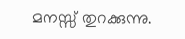മനസ്സ് തുറക്കുന്നു.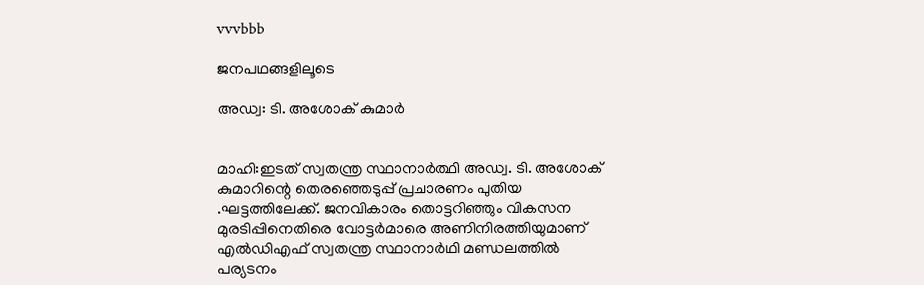vvvbbb

ജനപഥങ്ങളിലൂടെ

അഡ്വ: ടി. അശോക് കുമാർ


മാഹി:ഇടത് സ്വതന്ത്ര സ്ഥാനാർത്ഥി അഡ്വ. ടി. അശോക് കുമാറിന്റെ തെരഞ്ഞെടുപ്പ് പ്രചാരണം പുതിയ .ഘട്ടത്തിലേക്ക്. ജനവികാരം തൊട്ടറിഞ്ഞും വികസന മുരടിപ്പിനെതിരെ വോട്ടർമാരെ അണിനിരത്തിയുമാണ് എൽഡിഎഫ് സ്വതന്ത്ര സ്ഥാനാർഥി മണ്ഡലത്തിൽ പര്യടനം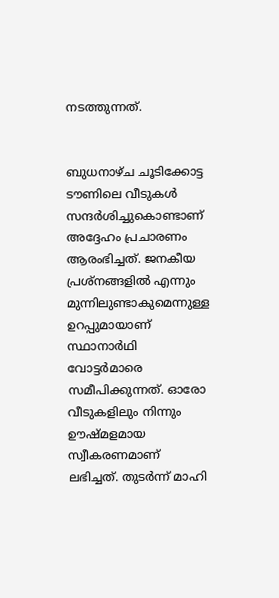നടത്തുന്നത്.


ബുധനാഴ്ച ചൂടിക്കോട്ട ടൗണിലെ വീടുകൾ സന്ദർശിച്ചുകൊണ്ടാണ് അദ്ദേഹം പ്രചാരണം ആരംഭിച്ചത്. ജനകീയ പ്രശ്നങ്ങളിൽ എന്നും മുന്നിലുണ്ടാകുമെന്നുള്ള ഉറപ്പുമായാണ് സ്ഥാനാർഥി വോട്ടർമാരെ സമീപിക്കുന്നത്. ഓരോ വീടുകളിലും നിന്നും ഊഷ്മളമായ സ്വീകരണമാണ് ലഭിച്ചത്. തുടർന്ന് മാഹി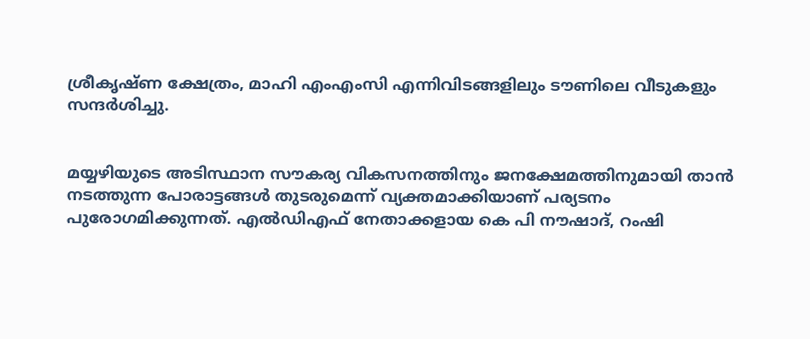ശ്രീകൃഷ്ണ ക്ഷേത്രം, മാഹി എംഎംസി എന്നിവിടങ്ങളിലും ടൗണിലെ വീടുകളും സന്ദർശിച്ചു.


മയ്യഴിയുടെ അടിസ്ഥാന സൗകര്യ വികസനത്തിനും ജനക്ഷേമത്തിനുമായി താൻ നടത്തുന്ന പോരാട്ടങ്ങൾ തുടരുമെന്ന് വ്യക്തമാക്കിയാണ് പര്യടനം പുരോഗമിക്കുന്നത്. എൽഡിഎഫ് നേതാക്കളായ കെ പി നൗഷാദ്, റംഷി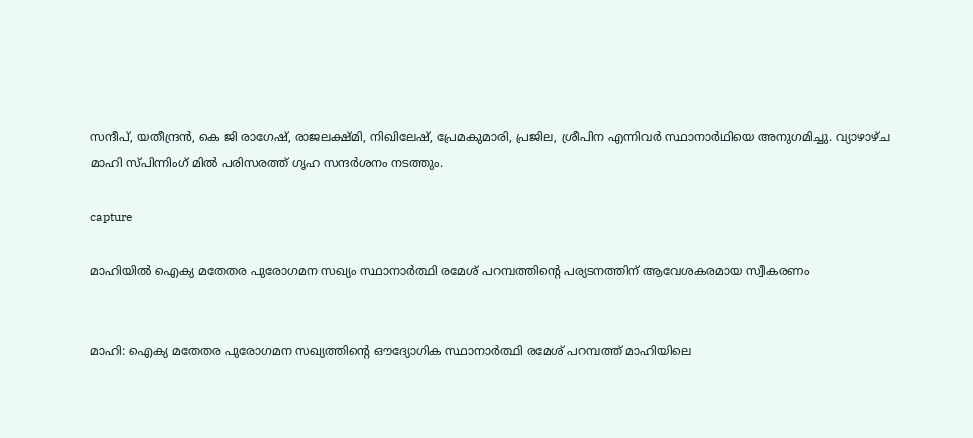സന്ദീപ്, യതീന്ദ്രൻ, കെ ജി രാഗേഷ്, രാജലക്ഷ്മി, നിഖിലേഷ്, പ്രേമകുമാരി, പ്രജില, ശ്രീപിന എന്നിവർ സ്ഥാനാർഥിയെ അനുഗമിച്ചു. വ്യാഴാഴ്ച മാഹി സ്പിന്നിംഗ് മിൽ പരിസരത്ത് ഗൃഹ സന്ദർശനം നടത്തും.

capture

മാഹിയിൽ ഐക്യ മതേതര പുരോഗമന സഖ്യം സ്ഥാനാർത്ഥി രമേശ് പറമ്പത്തിൻ്റെ പര്യടനത്തിന് ആവേശകരമായ സ്വീകരണം


മാഹി: ഐക്യ മതേതര പുരോഗമന സഖ്യത്തിൻ്റെ ഔദ്യോഗിക സ്ഥാനാർത്ഥി രമേശ് പറമ്പത്ത് മാഹിയിലെ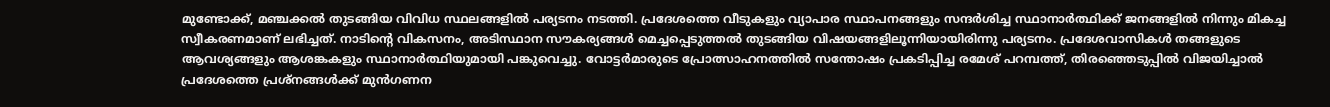മുണ്ടോക്ക്, മഞ്ചക്കൽ തുടങ്ങിയ വിവിധ സ്ഥലങ്ങളിൽ പര്യടനം നടത്തി. പ്രദേശത്തെ വീടുകളും വ്യാപാര സ്ഥാപനങ്ങളും സന്ദർശിച്ച സ്ഥാനാർത്ഥിക്ക് ജനങ്ങളിൽ നിന്നും മികച്ച സ്വീകരണമാണ് ലഭിച്ചത്. നാടിൻ്റെ വികസനം, അടിസ്ഥാന സൗകര്യങ്ങൾ മെച്ചപ്പെടുത്തൽ തുടങ്ങിയ വിഷയങ്ങളിലൂന്നിയായിരിന്നു പര്യടനം. പ്രദേശവാസികൾ തങ്ങളുടെ ആവശ്യങ്ങളും ആശങ്കകളും സ്ഥാനാർത്ഥിയുമായി പങ്കുവെച്ചു. വോട്ടർമാരുടെ പ്രോത്സാഹനത്തിൽ സന്തോഷം പ്രകടിപ്പിച്ച രമേശ് പറമ്പത്ത്, തിരഞ്ഞെടുപ്പിൽ വിജയിച്ചാൽ പ്രദേശത്തെ പ്രശ്നങ്ങൾക്ക് മുൻഗണന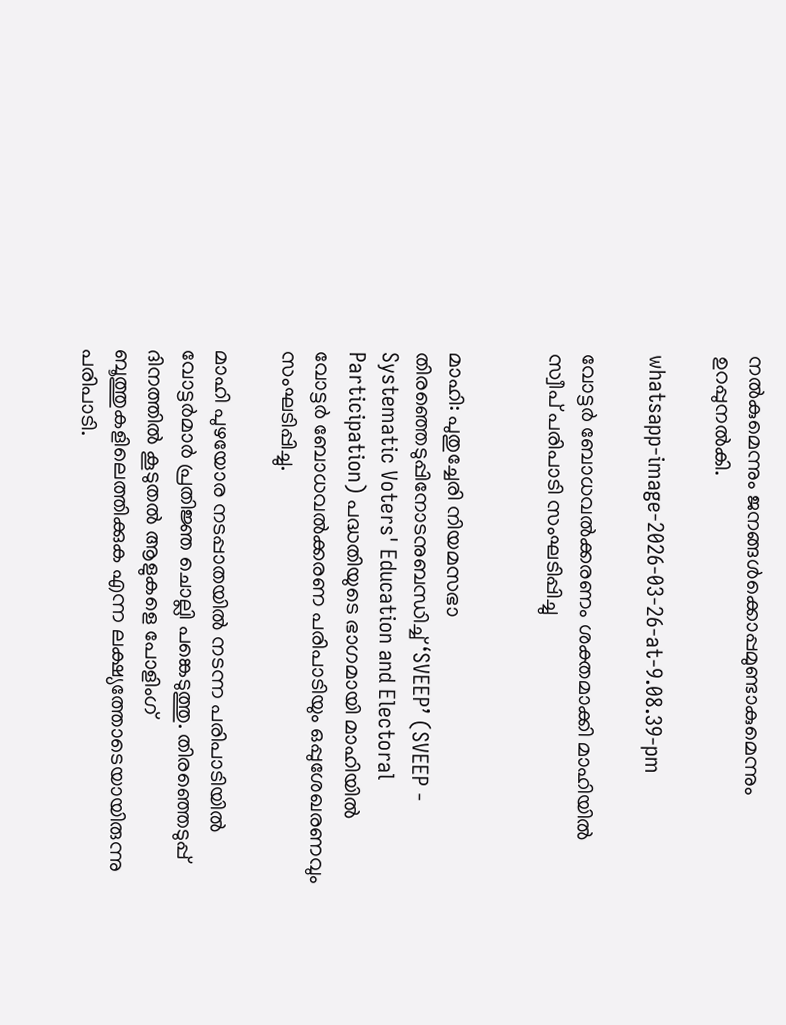നൽകുമെന്നും ജനങ്ങൾക്കൊപ്പമുണ്ടാകുമെന്നും ഉറപ്പുനൽകി.

whatsapp-image-2026-03-26-at-9.08.39-pm

വോട്ടർ ബോധവൽക്കരണം ശക്തമാക്കി മാഹിയിൽ സ്വീപ് പരിപാടി സംഘടിപ്പിച്ചു


മാഹി: പുതുച്ചേരി നിയമസഭാ തിരഞ്ഞെടുപ്പിനോടനുബന്ധിച്ച് ‘SVEEP’ (SVEEP - Systematic Voters' Education and Electoral Participation) പദ്ധതിയുടെ ഭാഗമായി മാഹിയിൽ വോട്ടർ ബോധവൽക്കരണ പരിപാടിയും ഒപ്പുശേഖരണവും സംഘടിപ്പിച്ചു.

മാഹി പുഴയോര നടപ്പാതയിൽ നടന്ന പരിപാടിയിൽ വോട്ടർമാർ പ്രതിജ്ഞ ചൊല്ലി പങ്കെടുത്തു. തിരഞ്ഞെടുപ്പ് ദിനത്തിൽ കൂടുതൽ ആളുകളെ പോളിംഗ് ബൂത്തുകളിലെത്തിക്കുക എന്ന ലക്ഷ്യത്തോടെയായിരുന്നു പരിപാടി.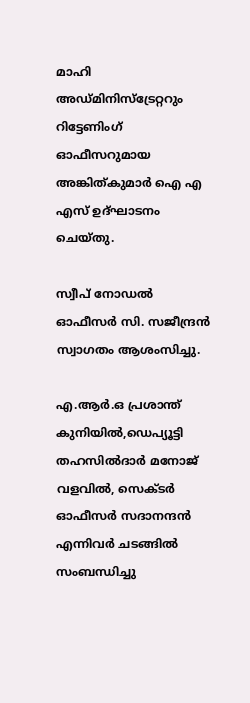മാഹി അഡ്മിനിസ്ട്രേറ്ററും റിട്ടേണിംഗ് ഓഫീസറുമായ അങ്കിത്കുമാർ ഐ എ എസ് ഉദ്ഘാടനം ചെയ്തു.

സ്വീപ് നോഡൽ ഓഫീസർ സി. സജീന്ദ്രൻ സ്വാഗതം ആശംസിച്ചു.

എ.ആർ.ഒ പ്രശാന്ത് കുനിയിൽ,ഡെപ്യൂട്ടി തഹസിൽദാർ മനോജ് വളവിൽ, സെക്ടർ ഓഫീസർ സദാനന്ദൻ എന്നിവർ ചടങ്ങിൽ സംബന്ധിച്ചു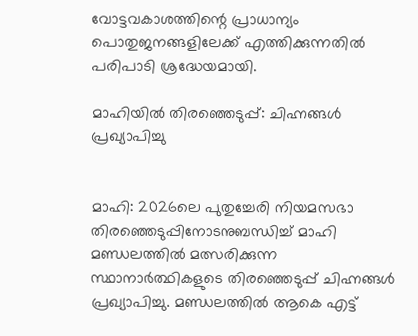വോട്ടവകാശത്തിന്റെ പ്രാധാന്യം പൊതുജനങ്ങളിലേക്ക് എത്തിക്കുന്നതിൽ പരിപാടി ശ്രദ്ധേയമായി.

മാഹിയിൽ തിരഞ്ഞെടുപ്പ്: ചിഹ്നങ്ങൾ പ്രഖ്യാപിച്ചു


മാഹി: 2026ലെ പുതുച്ചേരി നിയമസഭാ തിരഞ്ഞെടുപ്പിനോടനുബന്ധിച്ച് മാഹി മണ്ഡലത്തിൽ മത്സരിക്കുന്ന സ്ഥാനാർത്ഥികളുടെ തിരഞ്ഞെടുപ്പ് ചിഹ്നങ്ങൾ പ്രഖ്യാപിച്ചു. മണ്ഡലത്തിൽ ആകെ എട്ട്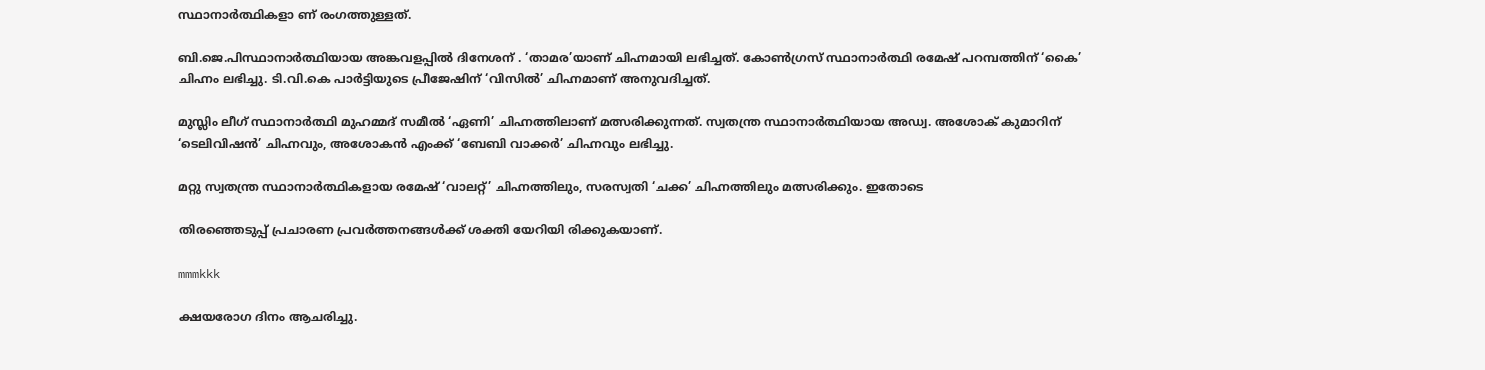സ്ഥാനാർത്ഥികളാ ണ് രംഗത്തുള്ളത്.

ബി.ജെ.പിസ്ഥാനാർത്ഥിയായ അങ്കവളപ്പിൽ ദിനേശന് . ‘താമര’യാണ് ചിഹ്നമായി ലഭിച്ചത്. കോൺഗ്രസ് സ്ഥാനാർത്ഥി രമേഷ് പറമ്പത്തിന് ‘കൈ’ ചിഹ്നം ലഭിച്ചു. ടി.വി.കെ പാർട്ടിയുടെ പ്രീജേഷിന് ‘വിസിൽ’ ചിഹ്നമാണ് അനുവദിച്ചത്.

മുസ്ലിം ലീഗ് സ്ഥാനാർത്ഥി മുഹമ്മദ് സമീൽ ‘ഏണി’ ചിഹ്നത്തിലാണ് മത്സരിക്കുന്നത്. സ്വതന്ത്ര സ്ഥാനാർത്ഥിയായ അഡ്വ. അശോക് കുമാറിന് ‘ടെലിവിഷൻ’ ചിഹ്നവും, അശോകൻ എംക്ക് ‘ബേബി വാക്കർ’ ചിഹ്നവും ലഭിച്ചു.

മറ്റു സ്വതന്ത്ര സ്ഥാനാർത്ഥികളായ രമേഷ് ‘വാലറ്റ്’ ചിഹ്നത്തിലും, സരസ്വതി ‘ചക്ക’ ചിഹ്നത്തിലും മത്സരിക്കും. ഇതോടെ

തിരഞ്ഞെടുപ്പ് പ്രചാരണ പ്രവർത്തനങ്ങൾക്ക് ശക്തി യേറിയി രിക്കുകയാണ്.

mmmkkk

ക്ഷയരോഗ ദിനം ആചരിച്ചു.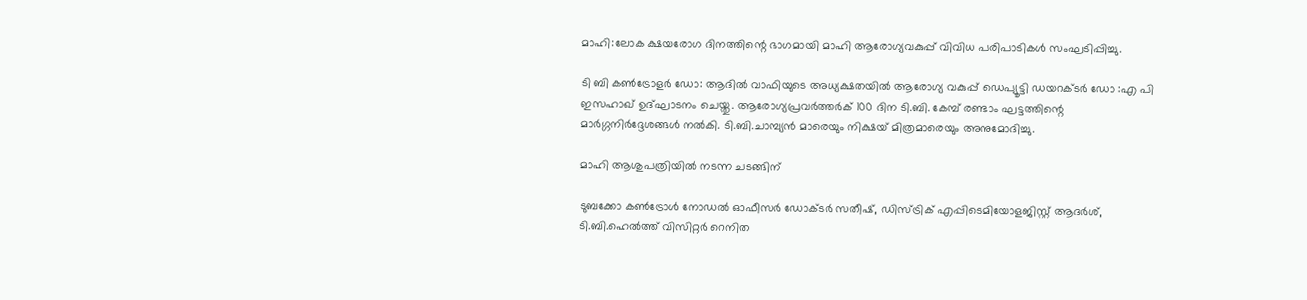മാഹി:ലോക ക്ഷയരോഗ ദിനത്തിന്റെ ഭാഗമായി മാഹി ആരോഗ്യവകുപ്പ് വിവിധ പരിപാടികൾ സംഘടിപ്പിച്ചു.

ടി ബി കൺട്രോളർ ഡോ: ആദിൽ വാഫിയുടെ അധ്യക്ഷതയിൽ ആരോഗ്യ വകുപ്പ് ഡെപ്യൂട്ടി ഡയറക്ടർ ഡോ :എ പി ഇസഹാഖ് ഉദ്ഘാടനം ചെയ്തു. ആരോഗ്യപ്രവർത്തർക് 100 ദിന ടി.ബി. കേമ്പ് രണ്ടാം ഘട്ടത്തിന്റെ മാർഗ്ഗനിർദ്ദേശങ്ങൾ നൽകി. ടി.ബി.ചാമ്പ്യൻ മാരെയും നിക്ഷയ് മിത്രമാരെയും അനുമോദിച്ചു.

മാഹി ആശുപത്രിയിൽ നടന്ന ചടങ്ങിന്

ടുബക്കോ കൺട്രോൾ നോഡൽ ഓഫീസർ ഡോക്ടർ സതീഷ്, ഡിസ്ട്രിക് എപ്പിടെമിയോളജിസ്റ്റ് ആദർശ്, ടി.ബി.ഹെൽത്ത്‌ വിസിറ്റർ റെനിത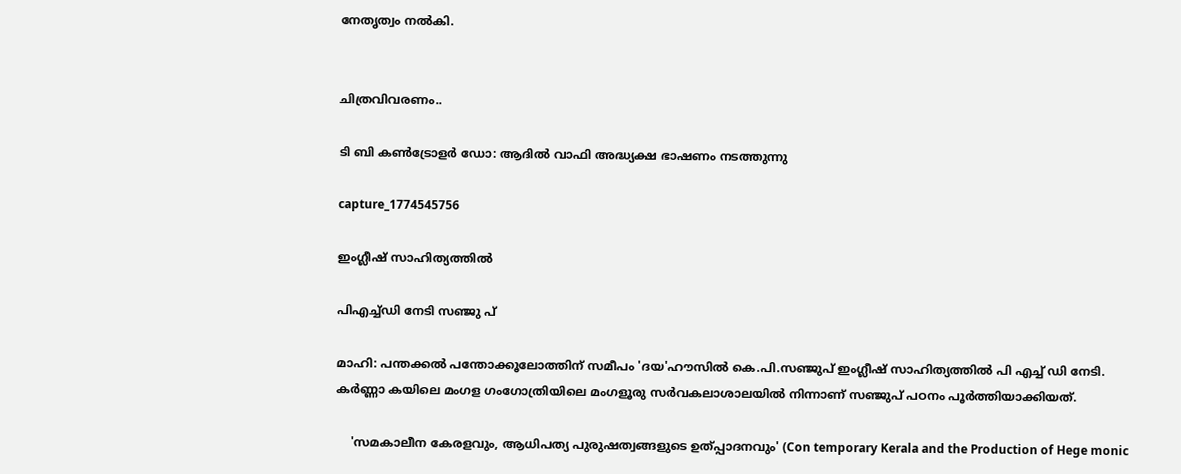നേതൃത്വം നൽകി.


ചിത്രവിവരണം..

ടി ബി കൺട്രോളർ ഡോ: ആദിൽ വാഫി അദ്ധ്യക്ഷ ഭാഷണം നടത്തുന്നു

capture_1774545756

ഇംഗ്ലീഷ് സാഹിത്യത്തിൽ

പിഎച്ച്ഡി നേടി സഞ്ജു പ്

മാഹി: പന്തക്കൽ പന്തോക്കൂലോത്തിന് സമീപം 'ദയ'ഹൗസിൽ കെ.പി.സഞ്ജുപ് ഇംഗ്ലീഷ് സാഹിത്യത്തിൽ പി എച്ച്‌ ഡി നേടി. കർണ്ണാ കയിലെ മംഗള ഗംഗോത്രിയിലെ മംഗളൂരു സർവകലാശാലയിൽ നിന്നാണ് സഞ്ജുപ് പഠനം പൂർത്തിയാക്കിയത്.

    'സമകാലീന കേരളവും, ആധിപത്യ പുരുഷത്വങ്ങളുടെ ഉത്പ്പാദനവും' (Con temporary Kerala and the Production of Hege monic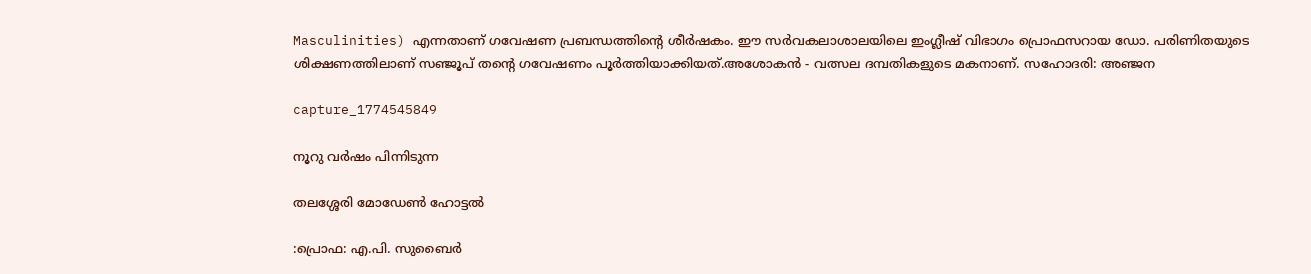Masculinities) എന്നതാണ് ഗവേഷണ പ്രബന്ധത്തിൻ്റെ ശീർഷകം. ഈ സർവകലാശാലയിലെ ഇംഗ്ലീഷ് വിഭാഗം പ്രൊഫസറായ ഡോ. പരിണിതയുടെ ശിക്ഷണത്തിലാണ് സഞ്ജൂപ് തൻ്റെ ഗവേഷണം പൂർത്തിയാക്കിയത്.അശോകൻ - വത്സല ദമ്പതികളുടെ മകനാണ്. സഹോദരി: അഞ്ജന

capture_1774545849

നൂറു വർഷം പിന്നിടുന്ന

തലശ്ശേരി മോഡേൺ ഹോട്ടൽ

:പ്രൊഫ: എ.പി. സുബൈർ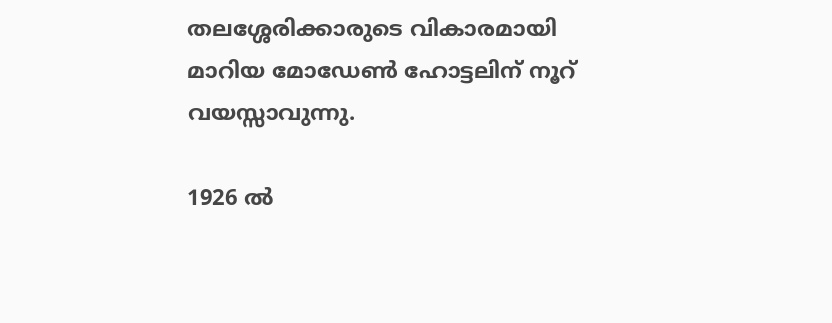തലശ്ശേരിക്കാരുടെ വികാരമായി മാറിയ മോഡേൺ ഹോട്ടലിന് നൂറ് വയസ്സാവുന്നു.

1926 ൽ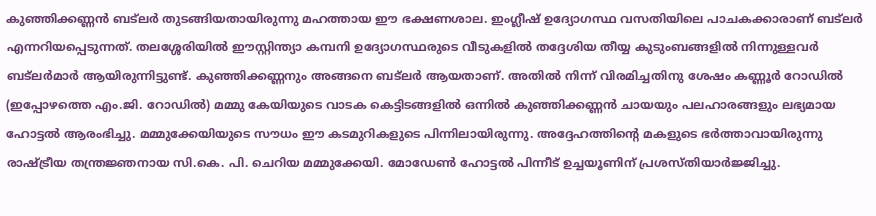കുഞ്ഞിക്കണ്ണൻ ബട്ലർ തുടങ്ങിയതായിരുന്നു മഹത്തായ ഈ ഭക്ഷണശാല. ഇംഗ്ലീഷ് ഉദ്യോഗസ്ഥ വസതിയിലെ പാചകക്കാരാണ് ബട്ലർ എന്നറിയപ്പെടുന്നത്. തലശ്ശേരിയിൽ ഈസ്റ്റിന്ത്യാ കമ്പനി ഉദ്യോഗസ്ഥരുടെ വീടുകളിൽ തദ്ദേശിയ തീയ്യ കുടുംബങ്ങളിൽ നിന്നുള്ളവർ ബട്ലർമാർ ആയിരുന്നിട്ടുണ്ട്. കുഞ്ഞിക്കണ്ണനും അങ്ങനെ ബട്ലർ ആയതാണ്. അതിൽ നിന്ന് വിരമിച്ചതിനു ശേഷം കണ്ണൂർ റോഡിൽ (ഇപ്പോഴത്തെ എം.ജി. റോഡിൽ) മമ്മു കേയിയുടെ വാടക കെട്ടിടങ്ങളിൽ ഒന്നിൽ കുഞ്ഞിക്കണ്ണൻ ചായയും പലഹാരങ്ങളും ലഭ്യമായ ഹോട്ടൽ ആരംഭിച്ചു. മമ്മുക്കേയിയുടെ സൗധം ഈ കടമുറികളുടെ പിന്നിലായിരുന്നു. അദ്ദേഹത്തിൻ്റെ മകളുടെ ഭർത്താവായിരുന്നു രാഷ്ട്രീയ തന്ത്രജ്ഞനായ സി.കെ. പി. ചെറിയ മമ്മുക്കേയി. മോഡേൺ ഹോട്ടൽ പിന്നീട് ഉച്ചയൂണിന് പ്രശസ്തിയാർജ്ജിച്ചു.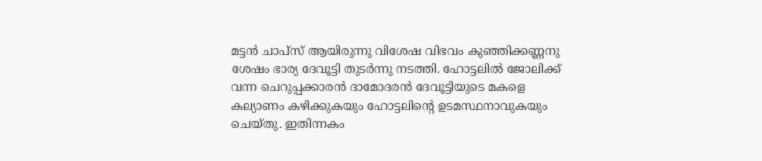മട്ടൻ ചാപ്സ് ആയിരുന്നു വിശേഷ വിഭവം കുഞ്ഞിക്കണ്ണനു ശേഷം ഭാര്യ ദേവൂട്ടി തുടർന്നു നടത്തി. ഹോട്ടലിൽ ജോലിക്ക് വന്ന ചെറുപ്പക്കാരൻ ദാമോദരൻ ദേവൂട്ടിയുടെ മകളെ കല്യാണം കഴിക്കുകയും ഹോട്ടലിൻ്റെ ഉടമസ്ഥനാവുകയും ചെയ്തു. ഇതിന്നകം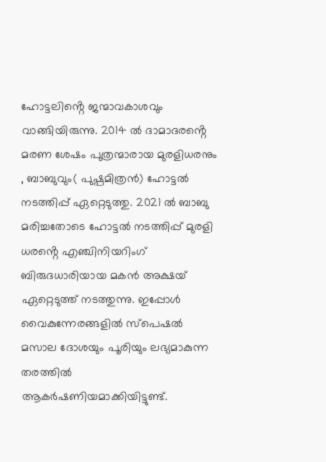ഹോട്ടലിൻ്റെ ജന്മാവകാശവും വാങ്ങിയിരുന്നു. 2014 ൽ ദാമാദരൻ്റെ മരണ ശേഷം പുത്രന്മാരായ മുരളിധരനും , ബാബുവും( പുഷ്പമിത്രൻ) ഹോട്ടൽ നടത്തിപ്പ് ഏറ്റെടുത്തു. 2021 ൽ ബാബു മരിച്ചതോടെ ഹോട്ടൽ നടത്തിപ്പ് മുരളി ധരൻ്റെ എഞ്ചിനിയറിംഗ് ബിരുദധാരിയായ മകൻ അക്ഷയ് ഏറ്റെടുത്ത് നടത്തുന്നു. ഇപ്പോൾ വൈകുന്നേരങ്ങളിൽ സ്പെഷൽ മസാല ദോശയും പൂരിയും ലഭ്യമാകുന്ന തരത്തിൽ ആകർഷണിയമാക്കിയിട്ടുണ്ട്.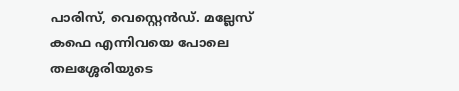പാരിസ്, വെസ്റ്റെൻഡ്. മല്ലേസ് കഫെ എന്നിവയെ പോലെ തലശ്ശേരിയുടെ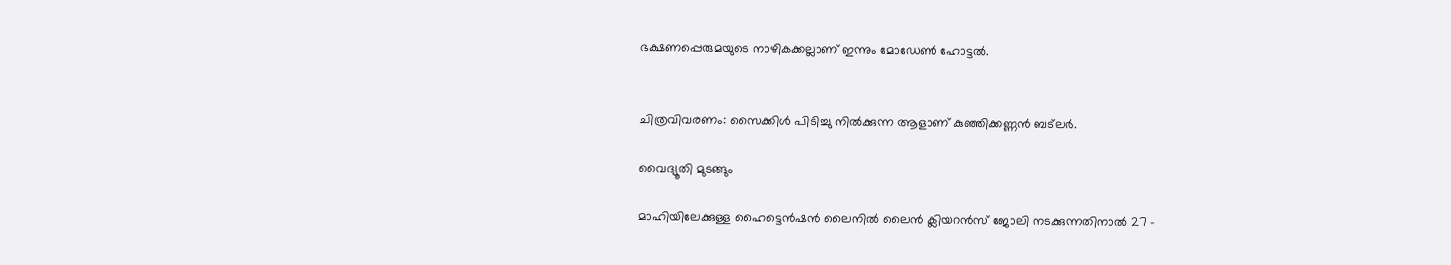ഭക്ഷണപ്പെരുമയുടെ നാഴികക്കല്ലാണ് ഇന്നും മോഡേൺ ഹോട്ടൽ.


ചിത്രവിവരണം: സൈക്കിൾ പിടിച്ചു നിൽക്കുന്ന ആളാണ് കുഞ്ഞിക്കണ്ണൻ ബട്ലർ.

വൈദ്യൂതി മുടങ്ങും

മാഹിയിലേക്കുള്ള ഹൈട്ടെൻഷൻ ലൈനിൽ ലൈൻ ക്ലിയറൻസ് ജോലി നടക്കുന്നതിനാൽ 27 -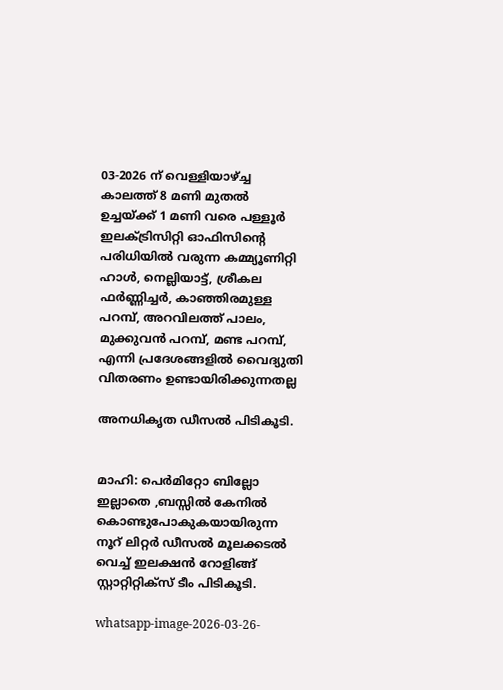03-2026 ന് വെള്ളിയാഴ്ച്ച കാലത്ത് 8 മണി മുതൽ ഉച്ചയ്ക്ക് 1 മണി വരെ പള്ളൂർ ഇലക്ട്രിസിറ്റി ഓഫിസിന്റെ പരിധിയിൽ വരുന്ന കമ്മ്യൂണിറ്റി ഹാൾ, നെല്ലിയാട്ട്, ശ്രീകല ഫർണ്ണിച്ചർ, കാഞ്ഞിരമുള്ള പറമ്പ്, അറവിലത്ത് പാലം, മുക്കുവൻ പറമ്പ്, മണ്ട പറമ്പ്, എന്നി പ്രദേശങ്ങളിൽ വൈദ്യുതി വിതരണം ഉണ്ടായിരിക്കുന്നതല്ല

അനധികൃത ഡീസൽ പിടികൂടി.


മാഹി: പെർമിറ്റോ ബില്ലോ ഇല്ലാതെ ,ബസ്സിൽ കേനിൽ കൊണ്ടുപോകുകയായിരുന്ന നൂറ് ലിറ്റർ ഡീസൽ മൂലക്കടൽ വെച്ച് ഇലക്ഷൻ റോളിങ്ങ് സ്റ്റാറ്റിറ്റിക്സ് ടീം പിടികൂടി.

whatsapp-image-2026-03-26-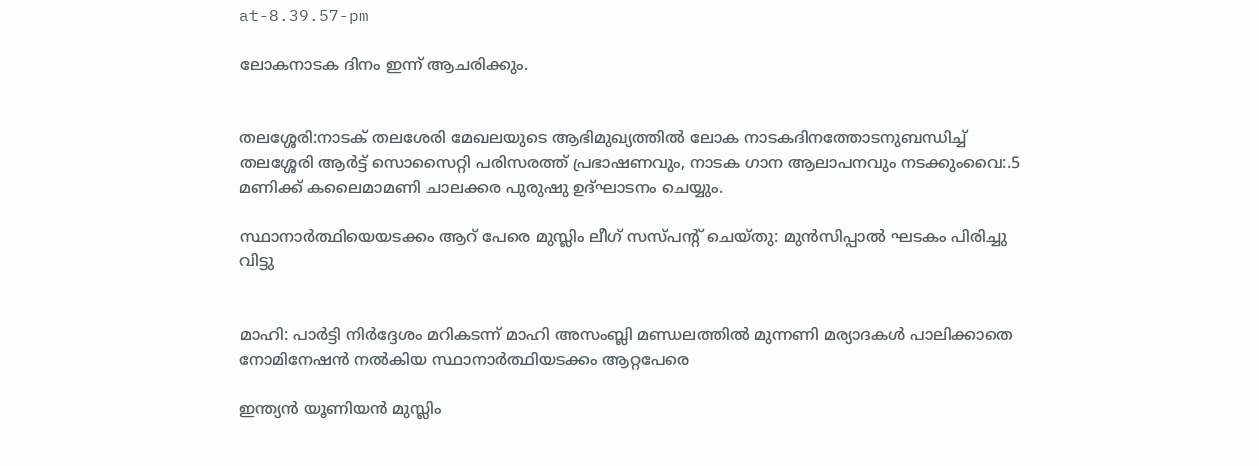at-8.39.57-pm

ലോകനാടക ദിനം ഇന്ന് ആചരിക്കും.


തലശ്ശേരി:നാടക് തലശേരി മേഖലയുടെ ആഭിമുഖ്യത്തിൽ ലോക നാടകദിനത്തോടനുബന്ധിച്ച് തലശ്ശേരി ആർട്ട് സൊസൈറ്റി പരിസരത്ത് പ്രഭാഷണവും, നാടക ഗാന ആലാപനവും നടക്കുംവൈ:.5 മണിക്ക് കലൈമാമണി ചാലക്കര പുരുഷു ഉദ്ഘാടനം ചെയ്യും.

സ്ഥാനാർത്ഥിയെയടക്കം ആറ് പേരെ മുസ്ലിം ലീഗ് സസ്പന്റ് ചെയ്തു: മുൻസിപ്പാൽ ഘടകം പിരിച്ചു വിട്ടു


മാഹി: പാർട്ടി നിർദ്ദേശം മറികടന്ന് മാഹി അസംബ്ലി മണ്ഡലത്തിൽ മുന്നണി മര്യാദകൾ പാലിക്കാതെ നോമിനേഷൻ നൽകിയ സ്ഥാനാർത്ഥിയടക്കം ആറ്റപേരെ

ഇന്ത്യൻ യൂണിയൻ മുസ്ലിം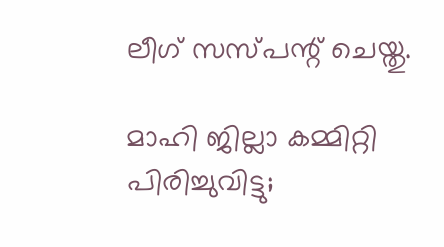ലീഗ് സസ്പന്റ് ചെയ്തു.

മാഹി ജില്ലാ കമ്മിറ്റി പിരിച്ചുവിട്ടു;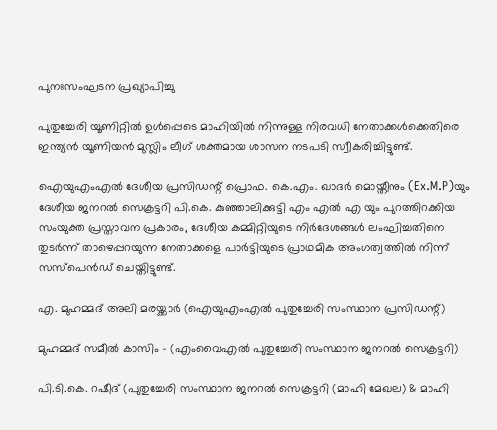പുനഃസംഘടന പ്രഖ്യാപിച്ചു

പുതുച്ചേരി യൂണിറ്റിൽ ഉൾപ്പെടെ മാഹിയിൽ നിന്നുള്ള നിരവധി നേതാക്കൾക്കെതിരെ ഇന്ത്യൻ യൂണിയൻ മുസ്ലിം ലീഗ് ശക്തമായ ശാസന നടപടി സ്വീകരിച്ചിട്ടുണ്ട്.

ഐയുഎംഎൽ ദേശീയ പ്രസിഡന്റ് പ്രൊഫ. കെ.എം. ഖാദർ മൊയ്തീനും (Ex.M.P)യും ദേശീയ ജനറൽ സെക്രട്ടറി പി.കെ. കുഞ്ഞാലിക്കുട്ടി എം എൽ എ യും പുറത്തിറക്കിയ സംയുക്ത പ്രസ്താവന പ്രകാരം, ദേശീയ കമ്മിറ്റിയുടെ നിർദേശങ്ങൾ ലംഘിച്ചതിനെ തുടർന്ന് താഴെപ്പറയുന്ന നേതാക്കളെ പാർട്ടിയുടെ പ്രാഥമിക അംഗത്വത്തിൽ നിന്ന് സസ്‌പെൻഡ് ചെയ്തിട്ടുണ്ട്.

എ. മുഹമ്മദ് അലി മരയ്ക്കാർ (ഐയുഎംഎൽ പുതുച്ചേരി സംസ്ഥാന പ്രസിഡന്റ്)

മുഹമ്മദ് സമീൽ കാസിം – (എംവൈഎൽ പുതുച്ചേരി സംസ്ഥാന ജനറൽ സെക്രട്ടറി)

പി.ടി.കെ. റഷീദ് (പുതുച്ചേരി സംസ്ഥാന ജനറൽ സെക്രട്ടറി (മാഹി മേഖല) & മാഹി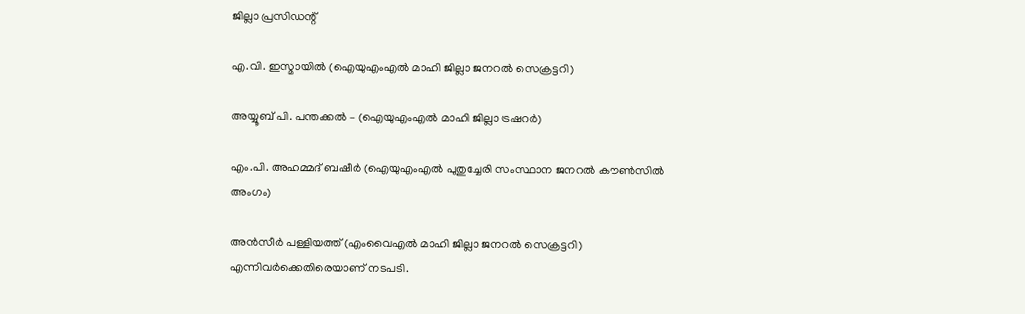ജില്ലാ പ്രസിഡന്റ്

എ.വി. ഇസ്മായിൽ (ഐയുഎംഎൽ മാഹി ജില്ലാ ജനറൽ സെക്രട്ടറി)

അയ്യൂബ് പി. പന്തക്കൽ – (ഐയുഎംഎൽ മാഹി ജില്ലാ ട്രഷറർ)

എം.പി. അഹമ്മദ് ബഷീർ (ഐയുഎംഎൽ പുതുച്ചേരി സംസ്ഥാന ജനറൽ കൗൺസിൽ അംഗം)

അൻസീർ പള്ളിയത്ത് (എംവൈഎൽ മാഹി ജില്ലാ ജനറൽ സെക്രട്ടറി) എന്നിവർക്കെതിരെയാണ് നടപടി.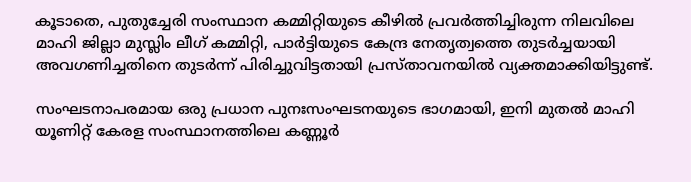കൂടാതെ, പുതുച്ചേരി സംസ്ഥാന കമ്മിറ്റിയുടെ കീഴിൽ പ്രവർത്തിച്ചിരുന്ന നിലവിലെ മാഹി ജില്ലാ മുസ്ലിം ലീഗ് കമ്മിറ്റി, പാർട്ടിയുടെ കേന്ദ്ര നേതൃത്വത്തെ തുടർച്ചയായി അവഗണിച്ചതിനെ തുടർന്ന് പിരിച്ചുവിട്ടതായി പ്രസ്താവനയിൽ വ്യക്തമാക്കിയിട്ടുണ്ട്.

സംഘടനാപരമായ ഒരു പ്രധാന പുനഃസംഘടനയുടെ ഭാഗമായി, ഇനി മുതൽ മാഹി യൂണിറ്റ് കേരള സംസ്ഥാനത്തിലെ കണ്ണൂർ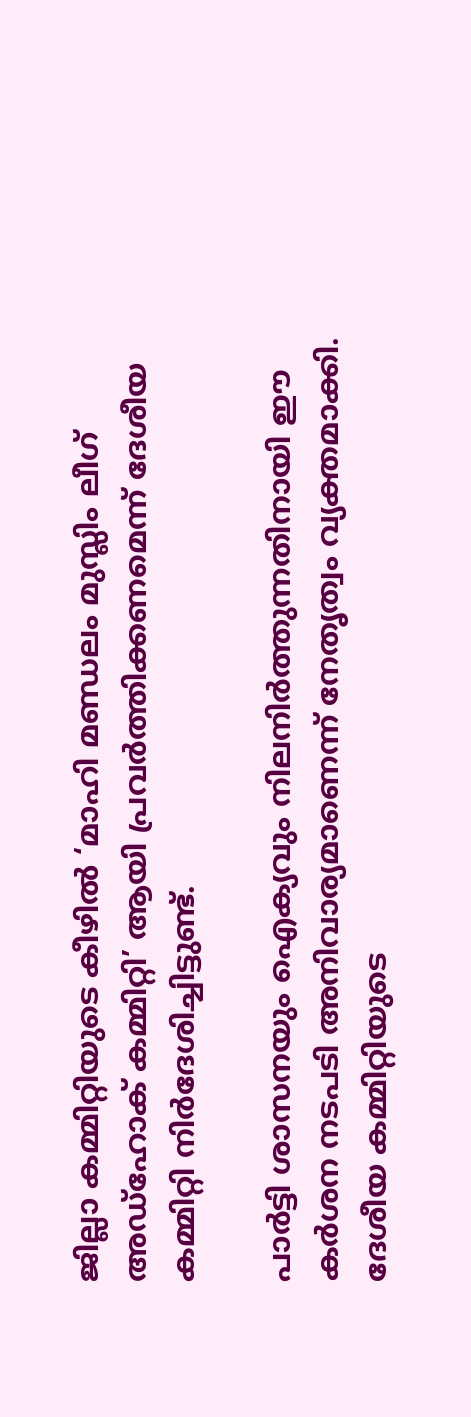ജില്ലാ കമ്മിറ്റിയുടെ കീഴിൽ ‘മാഹി മണ്ഡലം മുസ്ലിം ലീഗ് അഡ്ഹോക് കമ്മിറ്റി’ ആയി പ്രവർത്തിക്കണമെന്ന് ദേശീയ കമ്മിറ്റി നിർദേശിച്ചിട്ടുണ്ട്.

പാർട്ടി ശാസനയും ഐക്യവും നിലനിർത്തുന്നതിനായി ഈ കർശന നടപടി അനിവാര്യമാണെന്ന് നേതൃത്വം വ്യക്തമാക്കി. ദേശീയ കമ്മിറ്റിയുടെ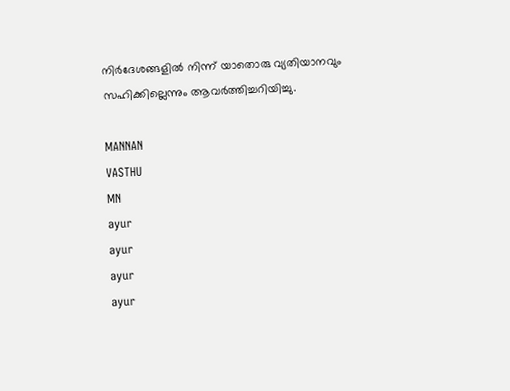നിർദേശങ്ങളിൽ നിന്ന് യാതൊരു വ്യതിയാനവും സഹിക്കില്ലെന്നും ആവർത്തിച്ചറിയിച്ചു.

MANNAN
VASTHU
MN
ayur
ayur
ayur
ayur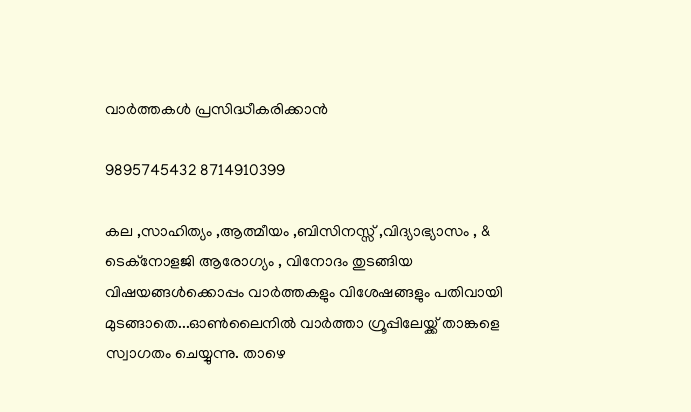വാർത്തകൾ പ്രസിദ്ധീകരിക്കാൻ

9895745432 8714910399

കല ,സാഹിത്യം ,ആത്മീയം ,ബിസിനസ്സ് ,വിദ്യാഭ്യാസം , & ടെക്‌നോളജി ആരോഗ്യം , വിനോദം തുടങ്ങിയ വിഷയങ്ങൾക്കൊപ്പം വാർത്തകളും വിശേഷങ്ങളും പതിവായി മുടങ്ങാതെ...ഓൺലൈനിൽ വാർത്താ ഗ്രൂപ്പിലേയ്ക്ക് താങ്കളെ സ്വാഗതം ചെയ്യുന്നു. താഴെ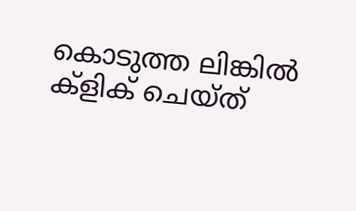കൊടുത്ത ലിങ്കിൽ ക്ളിക് ചെയ്‌ത്‌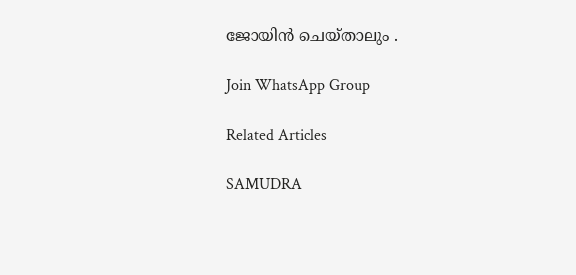ജോയിൻ ചെയ്‌താലും .

Join WhatsApp Group

Related Articles

SAMUDRA